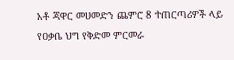አቶ ጃዋር መሀመድን ጨምሮ 8 ተጠርጣሪዎች ላይ የዐቃቤ ህግ የቅድመ ምርመራ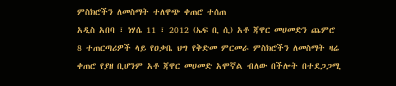ምስክሮችን ለመስማት ተለዋጭ ቀጠሮ ተሰጠ
አዲስ አበባ ፣ ነሃሴ 11 ፣ 2012 (ኤፍ ቢ ሲ) አቶ ጃዋር መሀመድን ጨምሮ 8 ተጠርጣሪዎች ላይ የዐቃቤ ህግ የቅድመ ምርመራ ምስክሮችን ለመስማት ዛሬ ቀጠሮ የያዘ ቢሆንም አቶ ጃዋር መሀመድ አሞኛል ብለው በችሎት በተደጋጋሚ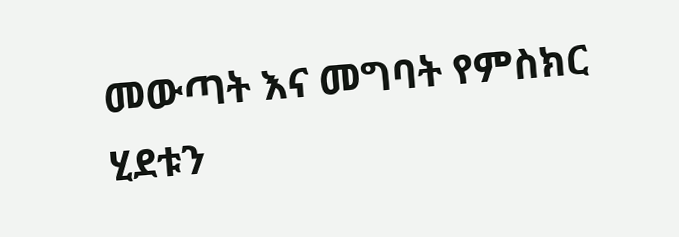መውጣት እና መግባት የምስክር ሂደቱን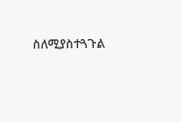ስለሚያስተጓጉል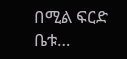በሚል ፍርድ ቤቱ…